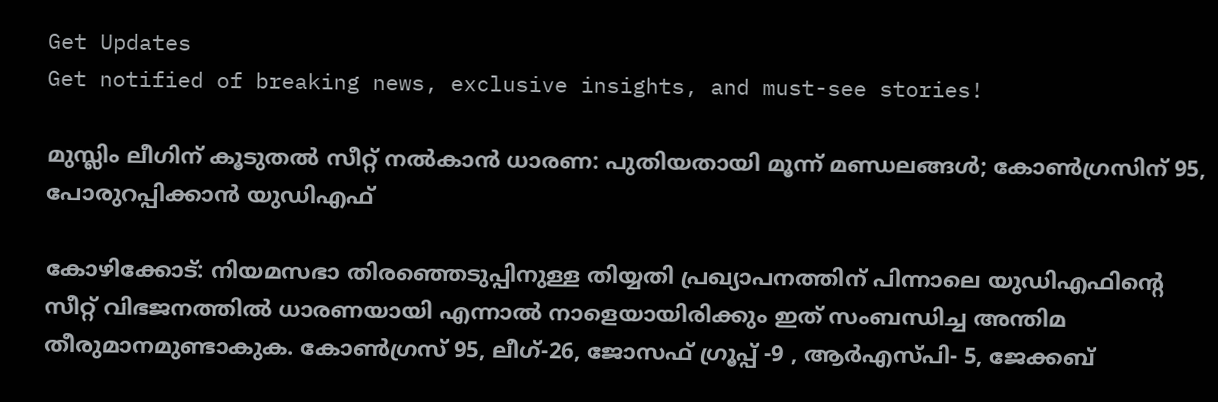Get Updates
Get notified of breaking news, exclusive insights, and must-see stories!

മുസ്ലിം ലീഗിന് കൂടുതൽ സീറ്റ് നൽകാൻ ധാരണ: പുതിയതായി മൂന്ന് മണ്ഡലങ്ങള്‍; കോൺഗ്രസിന് 95, പോരുറപ്പിക്കാൻ യുഡിഎഫ്

കോഴിക്കോട്: നിയമസഭാ തിരഞ്ഞെടുപ്പിനുള്ള തിയ്യതി പ്രഖ്യാപനത്തിന് പിന്നാലെ യുഡിഎഫിന്റെ സീറ്റ് വിഭജനത്തിൽ ധാരണയായി എന്നാൽ നാളെയായിരിക്കും ഇത് സംബന്ധിച്ച അന്തിമ തീരുമാനമുണ്ടാകുക. കോണ്‍ഗ്രസ് 95, ലീഗ്-26, ജോസഫ് ഗ്രൂപ്പ് -9 , ആര്‍എസ്പി- 5, ജേക്കബ്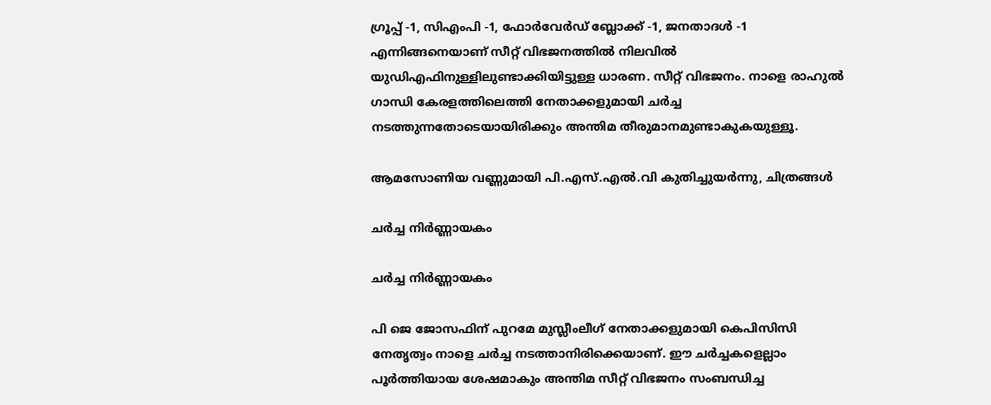ഗ്രൂപ്പ് -1, സിഎംപി -1, ഫോര്‍വേര്‍ഡ് ബ്ലോക്ക് -1, ജനതാദള്‍ -1 എന്നിങ്ങനെയാണ് സീറ്റ് വിഭജനത്തിൽ നിലവിൽ യുഡിഎഫിനുള്ളിലുണ്ടാക്കിയിട്ടുള്ള ധാരണ. സീറ്റ് വിഭജനം. നാളെ രാഹുല്‍ ഗാന്ധി കേരളത്തിലെത്തി നേതാക്കളുമായി ചര്‍ച്ച നടത്തുന്നതോടെയായിരിക്കും അന്തിമ തീരുമാനമുണ്ടാകുകയുള്ളൂ.

ആമസോണിയ വണ്ണുമായി പി.എസ്.എല്‍.വി കുതിച്ചുയര്‍ന്നു, ചിത്രങ്ങള്‍

ചർച്ച നിർണ്ണായകം

ചർച്ച നിർണ്ണായകം

പി ജെ ജോസഫിന് പുറമേ മുസ്ലീംലീഗ് നേതാക്കളുമായി കെപിസിസി നേതൃത്വം നാളെ ചര്‍ച്ച നടത്താനിരിക്കെയാണ്. ഈ ചർച്ചകളെല്ലാം പൂർത്തിയായ ശേഷമാകും അന്തിമ സീറ്റ് വിഭജനം സംബന്ധിച്ച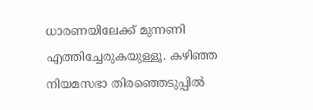ധാരണയിലേക്ക് മുന്നണി എത്തിച്ചേരുകയുള്ളൂ. കഴിഞ്ഞ നിയമസഭാ തിരഞ്ഞെടുപ്പിൽ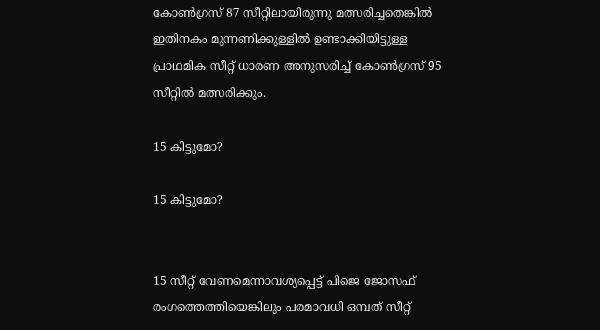കോണ്‍ഗ്രസ് 87 സീറ്റിലായിരുന്നു മത്സരിച്ചതെങ്കിൽ ഇതിനകം മുന്നണിക്കുള്ളിൽ ഉണ്ടാക്കിയിട്ടുള്ള പ്രാഥമിക സീറ്റ് ധാരണ അനുസരിച്ച് കോണ്‍ഗ്രസ് 95 സീറ്റില്‍ മത്സരിക്കും.

15 കിട്ടുമോ?

15 കിട്ടുമോ?


15 സീറ്റ് വേണമെന്നാവശ്യപ്പെട്ട് പിജെ ജോസഫ് രംഗത്തെത്തിയെങ്കിലും പരമാവധി ഒമ്പത് സീറ്റ്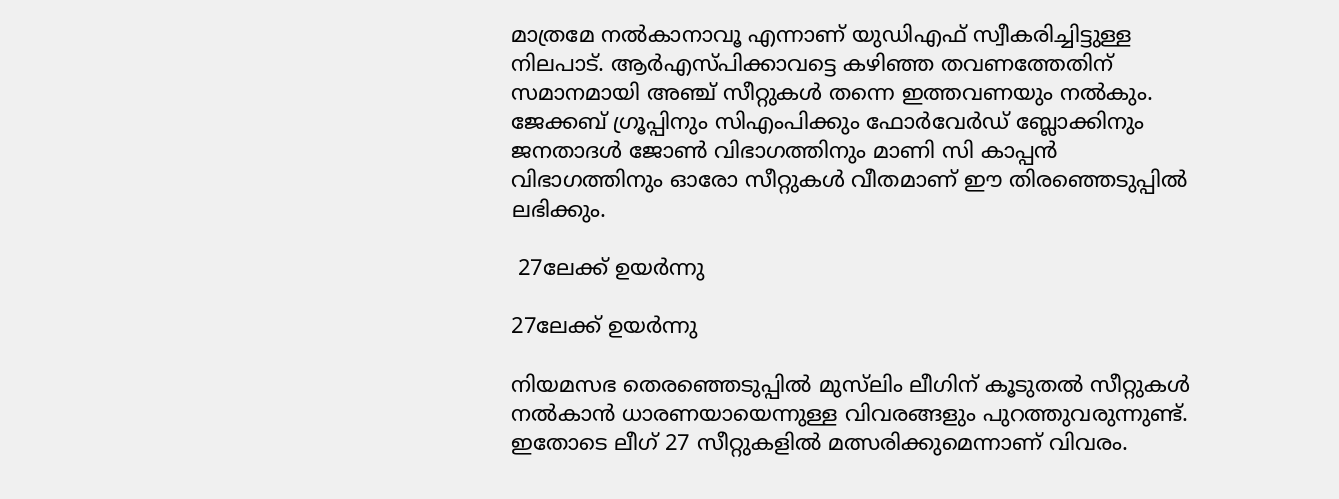മാത്രമേ നൽകാനാവൂ എന്നാണ് യുഡിഎഫ് സ്വീകരിച്ചിട്ടുള്ള നിലപാട്. ആര്‍എസ്പിക്കാവട്ടെ കഴിഞ്ഞ തവണത്തേതിന് സമാനമായി അഞ്ച് സീറ്റുകള്‍ തന്നെ ഇത്തവണയും നല്‍കും. ജേക്കബ് ഗ്രൂപ്പിനും സിഎംപിക്കും ഫോര്‍വേര്‍ഡ് ബ്ലോക്കിനും ജനതാദള്‍ ജോണ്‍ വിഭാഗത്തിനും മാണി സി കാപ്പന്‍ വിഭാഗത്തിനും ഓരോ സീറ്റുകള്‍ വീതമാണ് ഈ തിരഞ്ഞെടുപ്പിൽ ലഭിക്കും.

 27ലേക്ക് ഉയർന്നു

27ലേക്ക് ഉയർന്നു

നിയമസഭ തെരഞ്ഞെടുപ്പില്‍ മുസ്‌ലിം ലീഗിന് കൂടുതല്‍ സീറ്റുകള്‍ നല്‍കാന്‍ ധാരണയായെന്നുള്ള വിവരങ്ങളും പുറത്തുവരുന്നുണ്ട്. ഇതോടെ ലീഗ് 27 സീറ്റുകളില്‍ മത്സരിക്കുമെന്നാണ് വിവരം.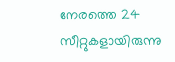നേരത്തെ 24 സീറ്റുകളായിരുന്നു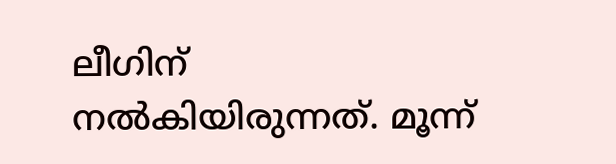ലീഗിന് നല്‍കിയിരുന്നത്. മൂന്ന്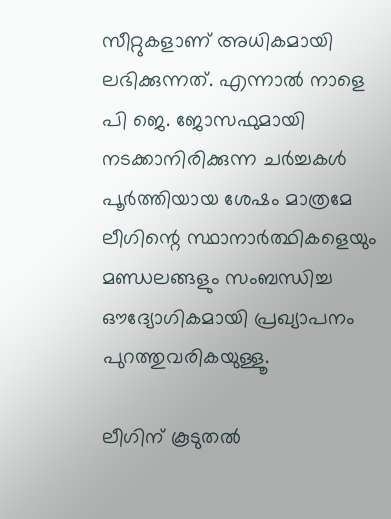സീറ്റുകളാണ് അധികമായി ലഭിക്കുന്നത്. എന്നാല്‍ നാളെ പി ജെ. ജോസഫുമായി നടക്കാനിരിക്കുന്ന ചര്‍ച്ചകള്‍ പൂര്‍ത്തിയായ ശേഷം മാത്രമേ ലീഗിന്റെ സ്ഥാനാര്‍ത്ഥികളെയും മണ്ഡലങ്ങളും സംബന്ധിച്ച ഔദ്യോഗികമായി പ്രഖ്യാപനം പുറത്തുവരികയുള്ളൂ.

ലീഗിന് കൂടുതൽ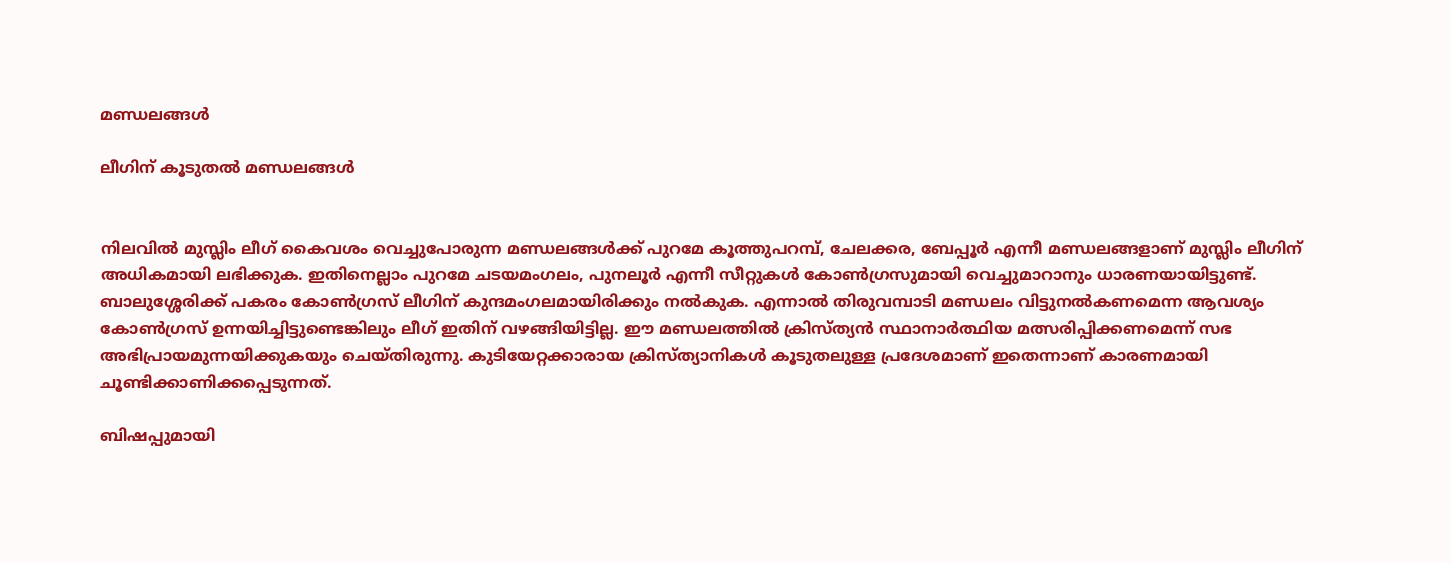മണ്ഡലങ്ങള്‍

ലീഗിന് കൂടുതൽ മണ്ഡലങ്ങള്‍


നിലവിൽ മുസ്ലിം ലീഗ് കൈവശം വെച്ചുപോരുന്ന മണ്ഡലങ്ങള്‍ക്ക് പുറമേ കൂത്തുപറമ്പ്, ചേലക്കര, ബേപ്പൂർ എന്നീ മണ്ഡലങ്ങളാണ് മുസ്ലിം ലീഗിന് അധികമായി ലഭിക്കുക. ഇതിനെല്ലാം പുറമേ ചടയമംഗലം, പുനലൂർ എന്നീ സീറ്റുകള്‍ കോൺഗ്രസുമായി വെച്ചുമാറാനും ധാരണയായിട്ടുണ്ട്. ബാലുശ്ശേരിക്ക് പകരം കോൺഗ്രസ് ലീഗിന് കുന്ദമംഗലമായിരിക്കും നൽകുക. എന്നാൽ തിരുവമ്പാടി മണ്ഡലം വിട്ടുനൽകണമെന്ന ആവശ്യം കോൺഗ്രസ് ഉന്നയിച്ചിട്ടുണ്ടെങ്കിലും ലീഗ് ഇതിന് വഴങ്ങിയിട്ടില്ല. ഈ മണ്ഡലത്തിൽ ക്രിസ്ത്യൻ സ്ഥാനാർത്ഥിയ മത്സരിപ്പിക്കണമെന്ന് സഭ അഭിപ്രായമുന്നയിക്കുകയും ചെയ്തിരുന്നു. കുടിയേറ്റക്കാരായ ക്രിസ്ത്യാനികള്‍ കൂടുതലുള്ള പ്രദേശമാണ് ഇതെന്നാണ് കാരണമായി ചൂണ്ടിക്കാണിക്കപ്പെടുന്നത്.

ബിഷപ്പുമായി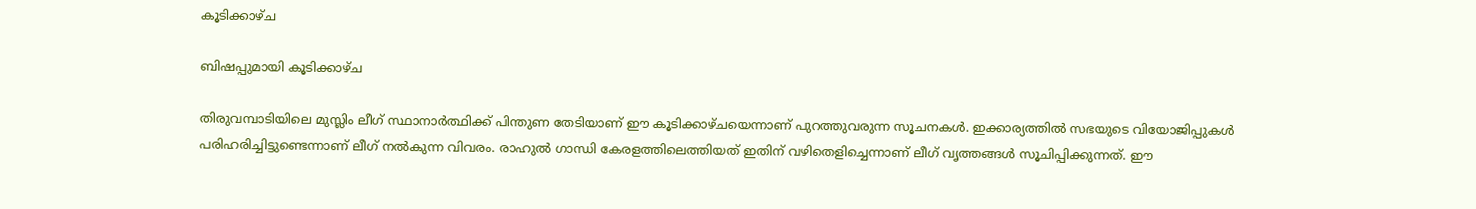കൂടിക്കാഴ്ച

ബിഷപ്പുമായി കൂടിക്കാഴ്ച

തിരുവമ്പാടിയിലെ മുസ്ലിം ലീഗ് സ്ഥാനാര്‍ത്ഥിക്ക് പിന്തുണ തേടിയാണ് ഈ കൂടിക്കാഴ്ചയെന്നാണ് പുറത്തുവരുന്ന സൂചനകള്‍. ഇക്കാര്യത്തിൽ സഭയുടെ വിയോജിപ്പുകള്‍ പരിഹരിച്ചിട്ടുണ്ടെന്നാണ് ലീഗ് നല്‍കുന്ന വിവരം. രാഹുല്‍ ഗാന്ധി കേരളത്തിലെത്തിയത് ഇതിന് വഴിതെളിച്ചെന്നാണ് ലീഗ് വൃത്തങ്ങള്‍ സൂചിപ്പിക്കുന്നത്. ഈ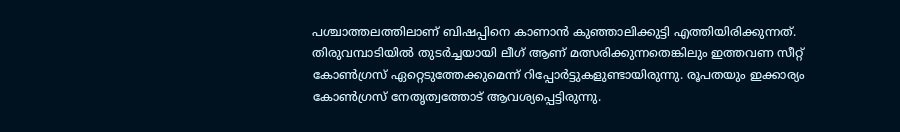പശ്ചാത്തലത്തിലാണ് ബിഷപ്പിനെ കാണാന്‍ കുഞ്ഞാലിക്കുട്ടി എത്തിയിരിക്കുന്നത്. തിരുവമ്പാടിയില്‍ തുടര്‍ച്ചയായി ലീഗ് ആണ് മത്സരിക്കുന്നതെങ്കിലും ഇത്തവണ സീറ്റ് കോണ്‍ഗ്രസ് ഏറ്റെടുത്തേക്കുമെന്ന് റിപ്പോര്‍ട്ടുകളുണ്ടായിരുന്നു. രൂപതയും ഇക്കാര്യം കോണ്‍ഗ്രസ് നേതൃത്വത്തോട് ആവശ്യപ്പെട്ടിരുന്നു.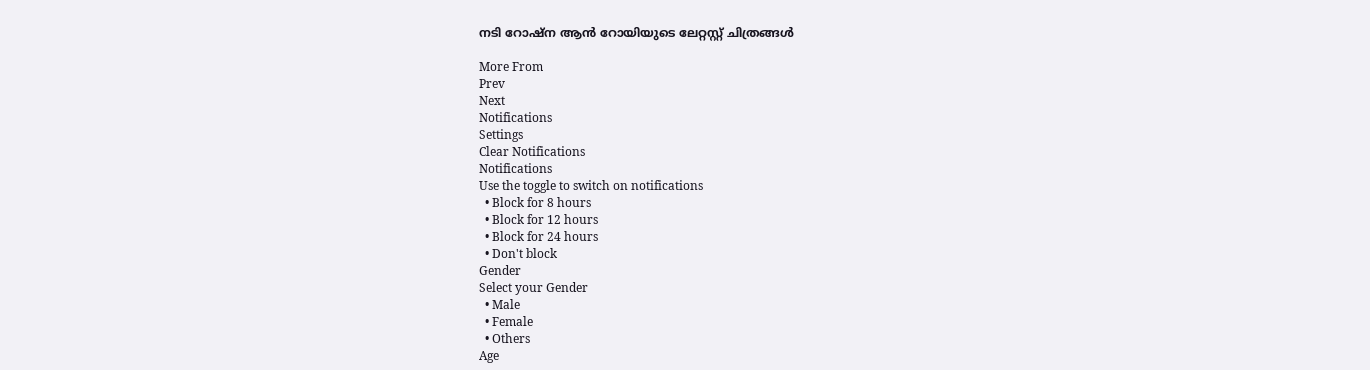നടി റോഷ്‌ന ആന്‍ റോയിയുടെ ലേറ്റസ്റ്റ് ചിത്രങ്ങള്‍

More From
Prev
Next
Notifications
Settings
Clear Notifications
Notifications
Use the toggle to switch on notifications
  • Block for 8 hours
  • Block for 12 hours
  • Block for 24 hours
  • Don't block
Gender
Select your Gender
  • Male
  • Female
  • Others
Age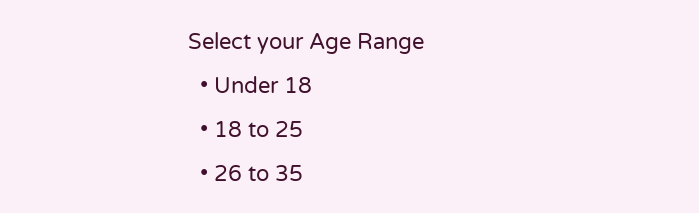Select your Age Range
  • Under 18
  • 18 to 25
  • 26 to 35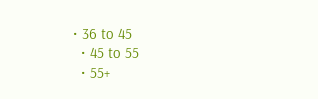• 36 to 45
  • 45 to 55
  • 55+